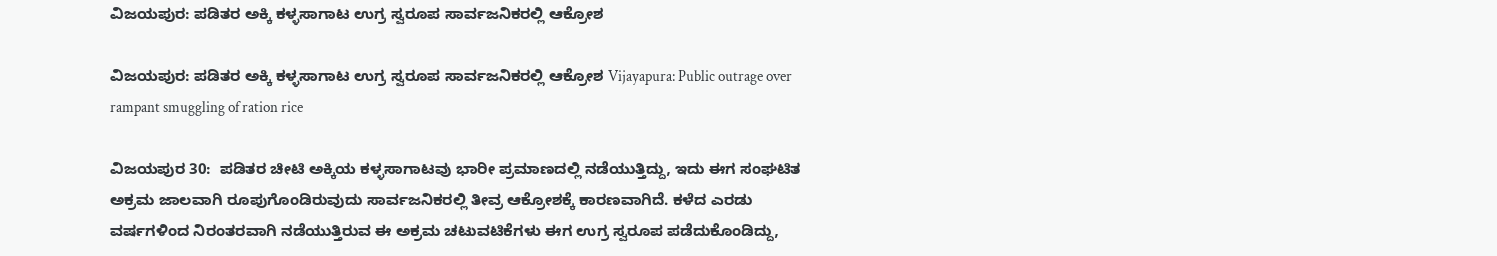ವಿಜಯಪುರ: ಪಡಿತರ ಅಕ್ಕಿ ಕಳ್ಳಸಾಗಾಟ ಉಗ್ರ ಸ್ವರೂಪ ಸಾರ್ವಜನಿಕರಲ್ಲಿ ಆಕ್ರೋಶ

ವಿಜಯಪುರ: ಪಡಿತರ ಅಕ್ಕಿ ಕಳ್ಳಸಾಗಾಟ ಉಗ್ರ ಸ್ವರೂಪ ಸಾರ್ವಜನಿಕರಲ್ಲಿ ಆಕ್ರೋಶ Vijayapura: Public outrage over rampant smuggling of ration rice

ವಿಜಯಪುರ 30:  ಪಡಿತರ ಚೀಟಿ ಅಕ್ಕಿಯ ಕಳ್ಳಸಾಗಾಟವು ಭಾರೀ ಪ್ರಮಾಣದಲ್ಲಿ ನಡೆಯುತ್ತಿದ್ದು, ಇದು ಈಗ ಸಂಘಟಿತ ಅಕ್ರಮ ಜಾಲವಾಗಿ ರೂಪುಗೊಂಡಿರುವುದು ಸಾರ್ವಜನಿಕರಲ್ಲಿ ತೀವ್ರ ಆಕ್ರೋಶಕ್ಕೆ ಕಾರಣವಾಗಿದೆ. ಕಳೆದ ಎರಡು ವರ್ಷಗಳಿಂದ ನಿರಂತರವಾಗಿ ನಡೆಯುತ್ತಿರುವ ಈ ಅಕ್ರಮ ಚಟುವಟಿಕೆಗಳು ಈಗ ಉಗ್ರ ಸ್ವರೂಪ ಪಡೆದುಕೊಂಡಿದ್ದು,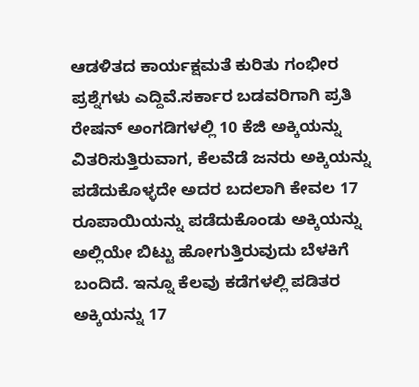ಆಡಳಿತದ ಕಾರ್ಯಕ್ಷಮತೆ ಕುರಿತು ಗಂಭೀರ ಪ್ರಶ್ನೆಗಳು ಎದ್ದಿವೆ.ಸರ್ಕಾರ ಬಡವರಿಗಾಗಿ ಪ್ರತಿ ರೇಷನ್ ಅಂಗಡಿಗಳಲ್ಲಿ 10 ಕೆಜಿ ಅಕ್ಕಿಯನ್ನು ವಿತರಿಸುತ್ತಿರುವಾಗ, ಕೆಲವೆಡೆ ಜನರು ಅಕ್ಕಿಯನ್ನು ಪಡೆದುಕೊಳ್ಳದೇ ಅದರ ಬದಲಾಗಿ ಕೇವಲ 17 ರೂಪಾಯಿಯನ್ನು ಪಡೆದುಕೊಂಡು ಅಕ್ಕಿಯನ್ನು ಅಲ್ಲಿಯೇ ಬಿಟ್ಟು ಹೋಗುತ್ತಿರುವುದು ಬೆಳಕಿಗೆ ಬಂದಿದೆ. ಇನ್ನೂ ಕೆಲವು ಕಡೆಗಳಲ್ಲಿ ಪಡಿತರ ಅಕ್ಕಿಯನ್ನು 17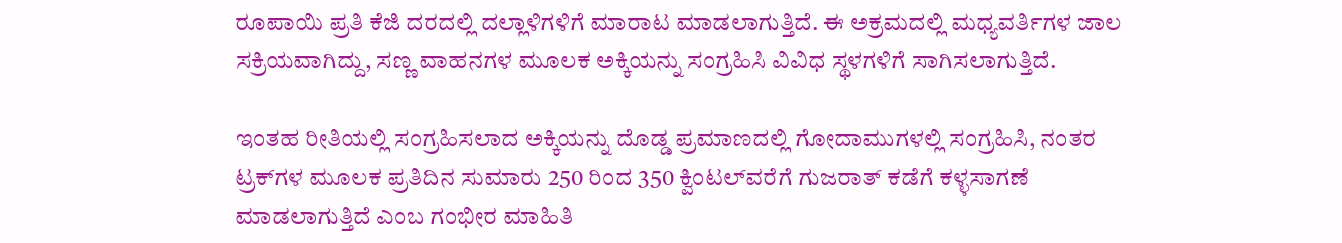ರೂಪಾಯಿ ಪ್ರತಿ ಕೆಜಿ ದರದಲ್ಲಿ ದಲ್ಲಾಳಿಗಳಿಗೆ ಮಾರಾಟ ಮಾಡಲಾಗುತ್ತಿದೆ. ಈ ಅಕ್ರಮದಲ್ಲಿ ಮಧ್ಯವರ್ತಿಗಳ ಜಾಲ ಸಕ್ರಿಯವಾಗಿದ್ದು, ಸಣ್ಣ ವಾಹನಗಳ ಮೂಲಕ ಅಕ್ಕಿಯನ್ನು ಸಂಗ್ರಹಿಸಿ ವಿವಿಧ ಸ್ಥಳಗಳಿಗೆ ಸಾಗಿಸಲಾಗುತ್ತಿದೆ.

ಇಂತಹ ರೀತಿಯಲ್ಲಿ ಸಂಗ್ರಹಿಸಲಾದ ಅಕ್ಕಿಯನ್ನು ದೊಡ್ಡ ಪ್ರಮಾಣದಲ್ಲಿ ಗೋದಾಮುಗಳಲ್ಲಿ ಸಂಗ್ರಹಿಸಿ, ನಂತರ ಟ್ರಕ್‌ಗಳ ಮೂಲಕ ಪ್ರತಿದಿನ ಸುಮಾರು 250 ರಿಂದ 350 ಕ್ವಿಂಟಲ್‌ವರೆಗೆ ಗುಜರಾತ್ ಕಡೆಗೆ ಕಳ್ಳಸಾಗಣೆ ಮಾಡಲಾಗುತ್ತಿದೆ ಎಂಬ ಗಂಭೀರ ಮಾಹಿತಿ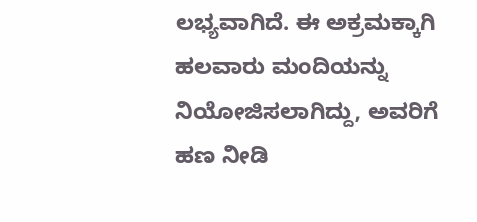ಲಭ್ಯವಾಗಿದೆ. ಈ ಅಕ್ರಮಕ್ಕಾಗಿ ಹಲವಾರು ಮಂದಿಯನ್ನು ನಿಯೋಜಿಸಲಾಗಿದ್ದು, ಅವರಿಗೆ ಹಣ ನೀಡಿ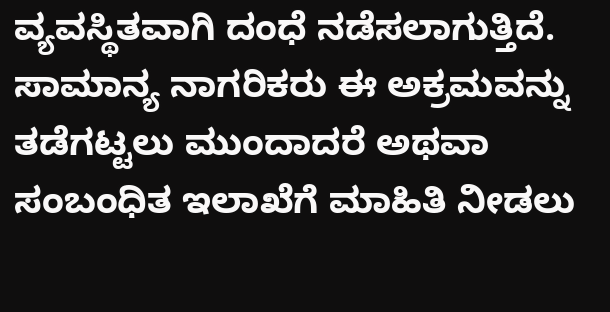ವ್ಯವಸ್ಥಿತವಾಗಿ ದಂಧೆ ನಡೆಸಲಾಗುತ್ತಿದೆ. ಸಾಮಾನ್ಯ ನಾಗರಿಕರು ಈ ಅಕ್ರಮವನ್ನು ತಡೆಗಟ್ಟಲು ಮುಂದಾದರೆ ಅಥವಾ ಸಂಬಂಧಿತ ಇಲಾಖೆಗೆ ಮಾಹಿತಿ ನೀಡಲು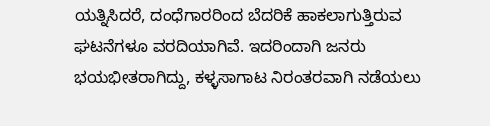ಯತ್ನಿಸಿದರೆ, ದಂಧೆಗಾರರಿಂದ ಬೆದರಿಕೆ ಹಾಕಲಾಗುತ್ತಿರುವ ಘಟನೆಗಳೂ ವರದಿಯಾಗಿವೆ. ಇದರಿಂದಾಗಿ ಜನರು ಭಯಭೀತರಾಗಿದ್ದು, ಕಳ್ಳಸಾಗಾಟ ನಿರಂತರವಾಗಿ ನಡೆಯಲು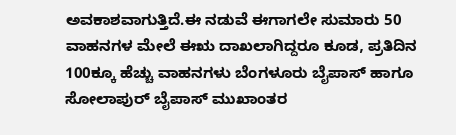ಅವಕಾಶವಾಗುತ್ತಿದೆ.ಈ ನಡುವೆ ಈಗಾಗಲೇ ಸುಮಾರು 50 ವಾಹನಗಳ ಮೇಲೆ ಈಋ ದಾಖಲಾಗಿದ್ದರೂ ಕೂಡ, ಪ್ರತಿದಿನ 100ಕ್ಕೂ ಹೆಚ್ಚು ವಾಹನಗಳು ಬೆಂಗಳೂರು ಬೈಪಾಸ್ ಹಾಗೂ ಸೋಲಾಪುರ್ ಬೈಪಾಸ್ ಮುಖಾಂತರ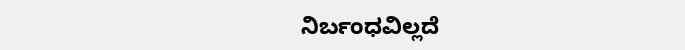ನಿರ್ಬಂಧವಿಲ್ಲದೆ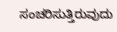ಸಂಚರಿಸುತ್ತಿರುವುದು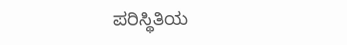ಪರಿಸ್ಥಿತಿಯ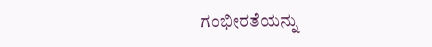ಗಂಭೀರತೆಯನ್ನು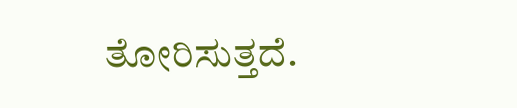ತೋರಿಸುತ್ತದೆ.